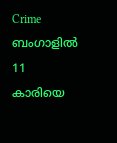Crime
ബംഗാളിൽ 11 കാരിയെ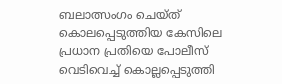ബലാത്സംഗം ചെയ്ത് കൊലപ്പെടുത്തിയ കേസിലെ പ്രധാന പ്രതിയെ പോലീസ് വെടിവെച്ച് കൊല്ലപ്പെടുത്തി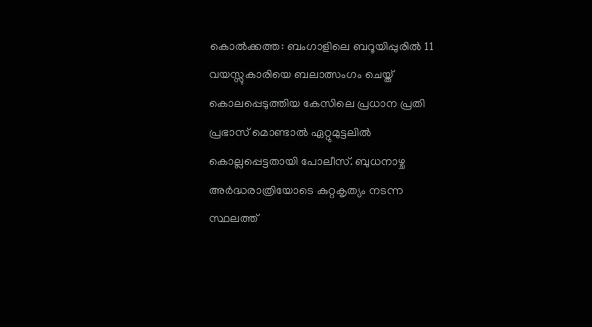കൊൽക്കത്ത: ബംഗാളിലെ ബറൂയിപ്പുരിൽ 11 വയസ്സുകാരിയെ ബലാത്സംഗം ചെയ്ത് കൊലപ്പെടുത്തിയ കേസിലെ പ്രധാന പ്രതി പ്രഭാസ് മൊണ്ടാൽ ഏറ്റുമുട്ടലിൽ കൊല്ലപ്പെട്ടതായി പോലീസ്. ബുധനാഴ്ച അർദ്ധരാത്രിയോടെ കുറ്റകൃത്യം നടന്ന സ്ഥലത്ത്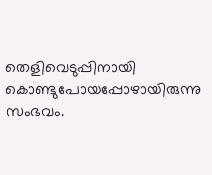തെളിവെടുപ്പിനായി കൊണ്ടുപോയപ്പോഴായിരുന്നു സംഭവം.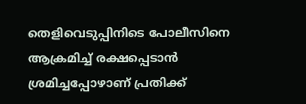തെളിവെടുപ്പിനിടെ പോലീസിനെ ആക്രമിച്ച് രക്ഷപ്പെടാൻ ശ്രമിച്ചപ്പോഴാണ് പ്രതിക്ക്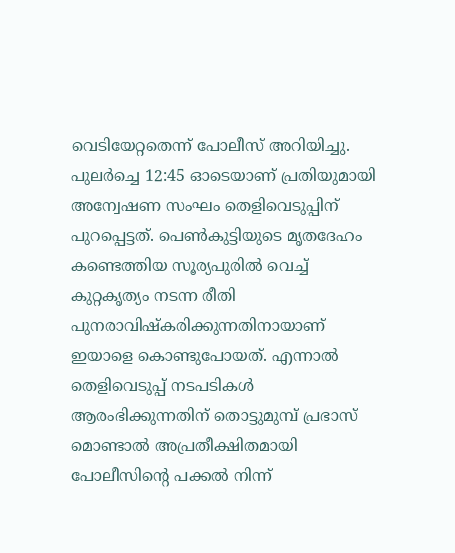വെടിയേറ്റതെന്ന് പോലീസ് അറിയിച്ചു.
പുലർച്ചെ 12:45 ഓടെയാണ് പ്രതിയുമായി അന്വേഷണ സംഘം തെളിവെടുപ്പിന് പുറപ്പെട്ടത്. പെൺകുട്ടിയുടെ മൃതദേഹം കണ്ടെത്തിയ സൂര്യപുരിൽ വെച്ച് കുറ്റകൃത്യം നടന്ന രീതി പുനരാവിഷ്കരിക്കുന്നതിനായാണ് ഇയാളെ കൊണ്ടുപോയത്. എന്നാൽ തെളിവെടുപ്പ് നടപടികൾ ആരംഭിക്കുന്നതിന് തൊട്ടുമുമ്പ് പ്രഭാസ് മൊണ്ടാൽ അപ്രതീക്ഷിതമായി പോലീസിന്റെ പക്കൽ നിന്ന്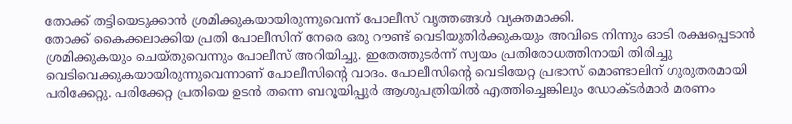തോക്ക് തട്ടിയെടുക്കാൻ ശ്രമിക്കുകയായിരുന്നുവെന്ന് പോലീസ് വൃത്തങ്ങൾ വ്യക്തമാക്കി.
തോക്ക് കൈക്കലാക്കിയ പ്രതി പോലീസിന് നേരെ ഒരു റൗണ്ട് വെടിയുതിർക്കുകയും അവിടെ നിന്നും ഓടി രക്ഷപ്പെടാൻ ശ്രമിക്കുകയും ചെയ്തുവെന്നും പോലീസ് അറിയിച്ചു. ഇതേത്തുടർന്ന് സ്വയം പ്രതിരോധത്തിനായി തിരിച്ചു വെടിവെക്കുകയായിരുന്നുവെന്നാണ് പോലീസിന്റെ വാദം. പോലീസിന്റെ വെടിയേറ്റ പ്രഭാസ് മൊണ്ടാലിന് ഗുരുതരമായി പരിക്കേറ്റു. പരിക്കേറ്റ പ്രതിയെ ഉടൻ തന്നെ ബറൂയിപ്പുർ ആശുപത്രിയിൽ എത്തിച്ചെങ്കിലും ഡോക്ടർമാർ മരണം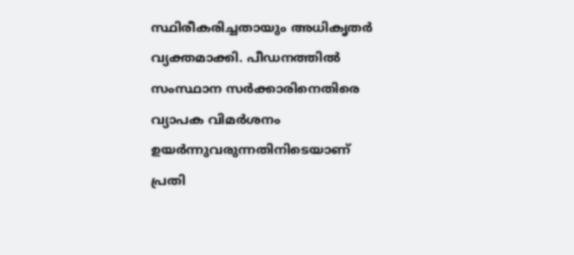സ്ഥിരീകരിച്ചതായും അധികൃതർ വ്യക്തമാക്കി. പീഡനത്തിൽ സംസ്ഥാന സർക്കാരിനെതിരെ വ്യാപക വിമർശനം ഉയർന്നുവരുന്നതിനിടെയാണ് പ്രതി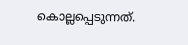കൊല്ലപ്പെടുന്നത്.